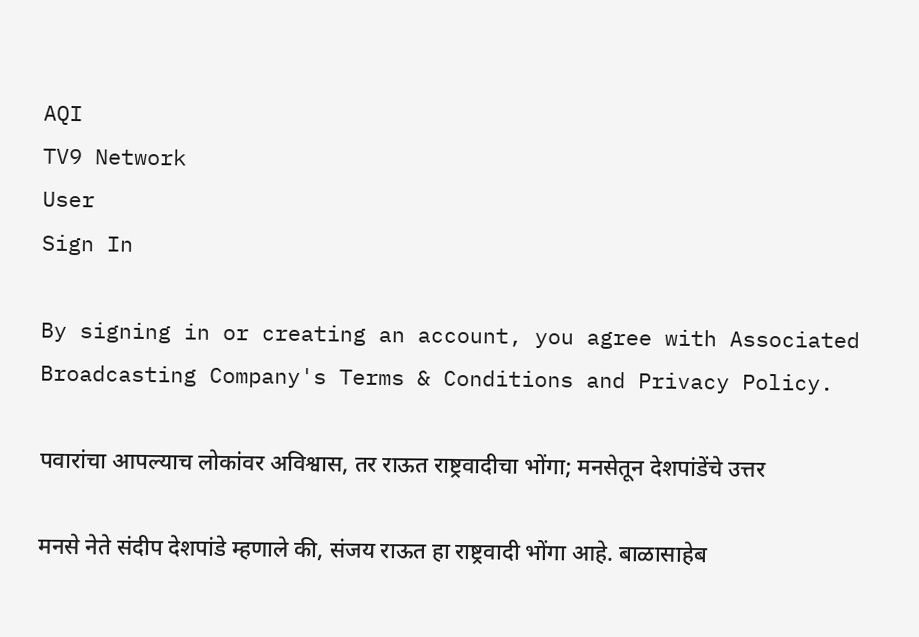AQI
TV9 Network
User
Sign In

By signing in or creating an account, you agree with Associated Broadcasting Company's Terms & Conditions and Privacy Policy.

पवारांचा आपल्याच लोकांवर अविश्वास, तर राऊत राष्ट्रवादीचा भोंगा; मनसेतून देशपांडेंचे उत्तर

मनसे नेते संदीप देशपांडे म्हणाले की, संजय राऊत हा राष्ट्रवादी भोंगा आहे. बाळासाहेब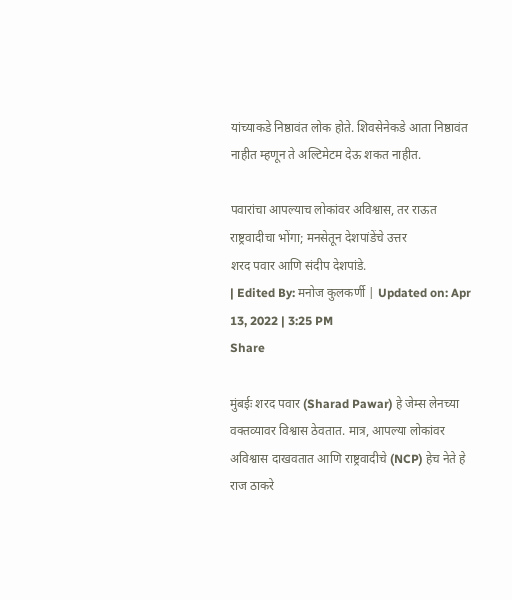यांच्याकडे निष्ठावंत लोक होते. शिवसेनेकडे आता निष्ठावंत नाहीत म्हणून ते अल्टिमेटम देऊ शकत नाहीत.

पवारांचा आपल्याच लोकांवर अविश्वास, तर राऊत राष्ट्रवादीचा भोंगा; मनसेतून देशपांडेंचे उत्तर
शरद पवार आणि संदीप देशपांडे.
| Edited By: मनोज कुलकर्णी | Updated on: Apr 13, 2022 | 3:25 PM
Share

मुंबईः शरद पवार (Sharad Pawar) हे जेम्स लेनच्या वक्तव्यावर विश्वास ठेवतात. मात्र, आपल्या लोकांवर अविश्वास दाखवतात आणि राष्ट्रवादीचे (NCP) हेच नेते हे राज ठाकरे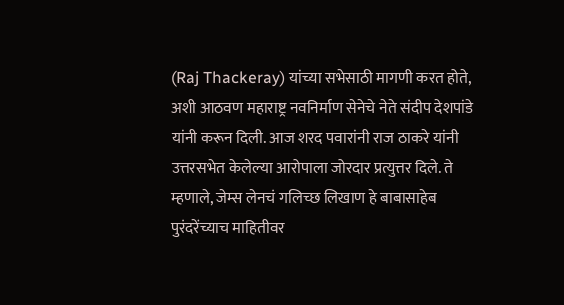(Raj Thackeray) यांच्या सभेसाठी मागणी करत होते, अशी आठवण महाराष्ट्र नवनिर्माण सेनेचे नेते संदीप देशपांडे यांनी करून दिली. आज शरद पवारांनी राज ठाकरे यांनी उत्तरसभेत केलेल्या आरोपाला जोरदार प्रत्युत्तर दिले. ते म्हणाले, जेम्स लेनचं गलिच्छ लिखाण हे बाबासाहेब पुरंदरेंच्याच माहितीवर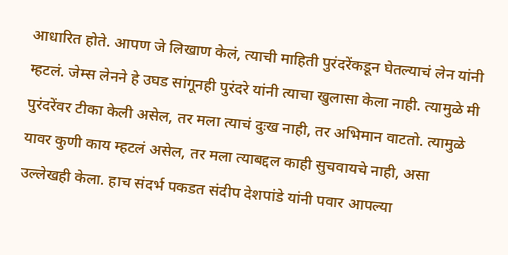आधारित होते. आपण जे लिखाण केलं, त्याची माहिती पुरंदरेंकडून घेतल्याचं लेन यांनी म्हटलं. जेम्स लेनने हे उघड सांगूनही पुरंदरे यांनी त्याचा खुलासा केला नाही. त्यामुळे मी पुरंदरेंवर टीका केली असेल, तर मला त्याचं दुःख नाही, तर अभिमान वाटतो. त्यामुळे यावर कुणी काय म्हटलं असेल, तर मला त्याबद्दल काही सुचवायचे नाही, असा उल्लेखही केला. हाच संदर्भ पकडत संदीप देशपांडे यांनी पवार आपल्या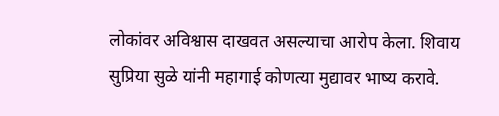लोकांवर अविश्वास दाखवत असल्याचा आरोप केला. शिवाय सुप्रिया सुळे यांनी महागाई कोणत्या मुद्यावर भाष्य करावे.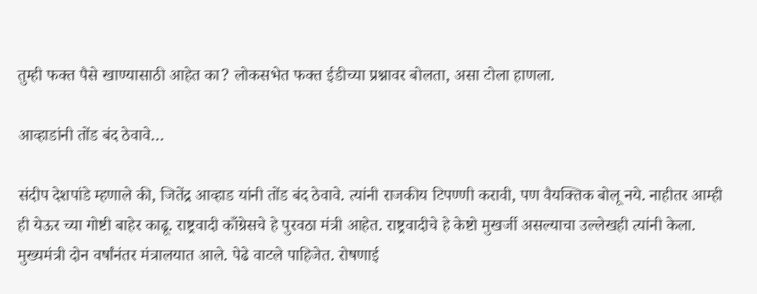तुम्ही फक्त पैसे खाण्यासाठी आहेत का? लोकसभेत फक्त ईडीच्या प्रश्नावर बोलता, असा टोला हाणला.

आव्हाडांनी तोंड बंद ठेवावे…

संदीप देशपांडे म्हणाले की, जितेंद्र आव्हाड यांनी तोंड बंद ठेवावे. त्यांनी राजकीय टिपण्णी करावी, पण वैयक्तिक बोलू नये. नाहीतर आम्ही ही येऊर च्या गोष्टी बाहेर काढू. राष्ट्रवादी काँग्रेसचे हे पुरवठा मंत्री आहेत. राष्ट्रवादीचे हे केष्टो मुखर्जी असल्याचा उल्लेखही त्यांनी केला. मुख्यमंत्री दोन वर्षांनंतर मंत्रालयात आले. पेढे वाटले पाहिजेत. रोषणाई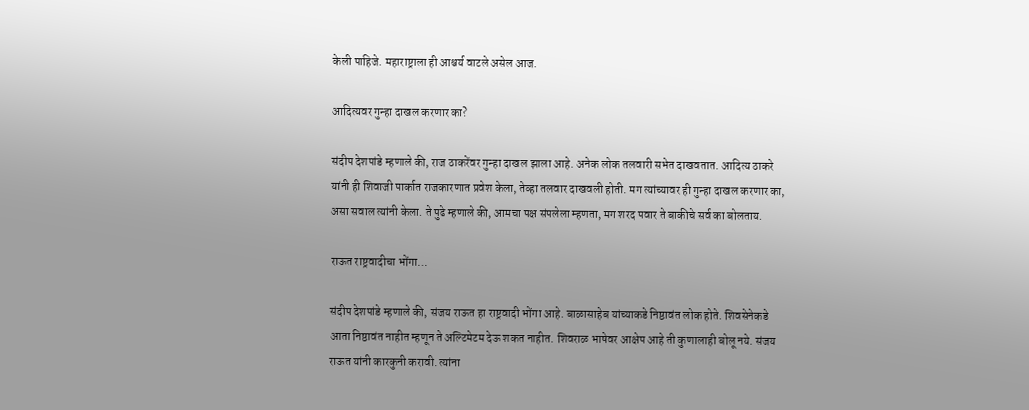केली पाहिजे. महाराष्ट्राला ही आश्चर्य वाटले असेल आज.

आदित्यवर गुन्हा दाखल करणार का?

संदीप देशपांडे म्हणाले की, राज ठाकरेंवर गुन्हा दाखल झाला आहे. अनेक लोक तलवारी सभेत दाखवतात. आदित्य ठाकरे यांनी ही शिवाजी पार्कात राजकारणात प्रवेश केला, तेव्हा तलवार दाखवली होती. मग त्यांच्यावर ही गुन्हा दाखल करणार का, असा सवाल त्यांनी केला. ते पुढे म्हणाले की, आमचा पक्ष संपलेला म्हणता, मग शरद पवार ते बाकीचे सर्व का बोलताय.

राऊत राष्ट्रवादीचा भोंगा…

संदीप देशपांडे म्हणाले की, संजय राऊत हा राष्ट्रवादी भोंगा आहे. बाळासाहेब यांच्याकडे निष्ठावंत लोक होते. शिवसेनेकडे आता निष्ठावंत नाहीत म्हणून ते अल्टिमेटम देऊ शकत नाहीत. शिवराळ भाषेवर आक्षेप आहे ती कुणालाही बोलू नये. संजय राऊत यांनी कारकुनी करावी. त्यांना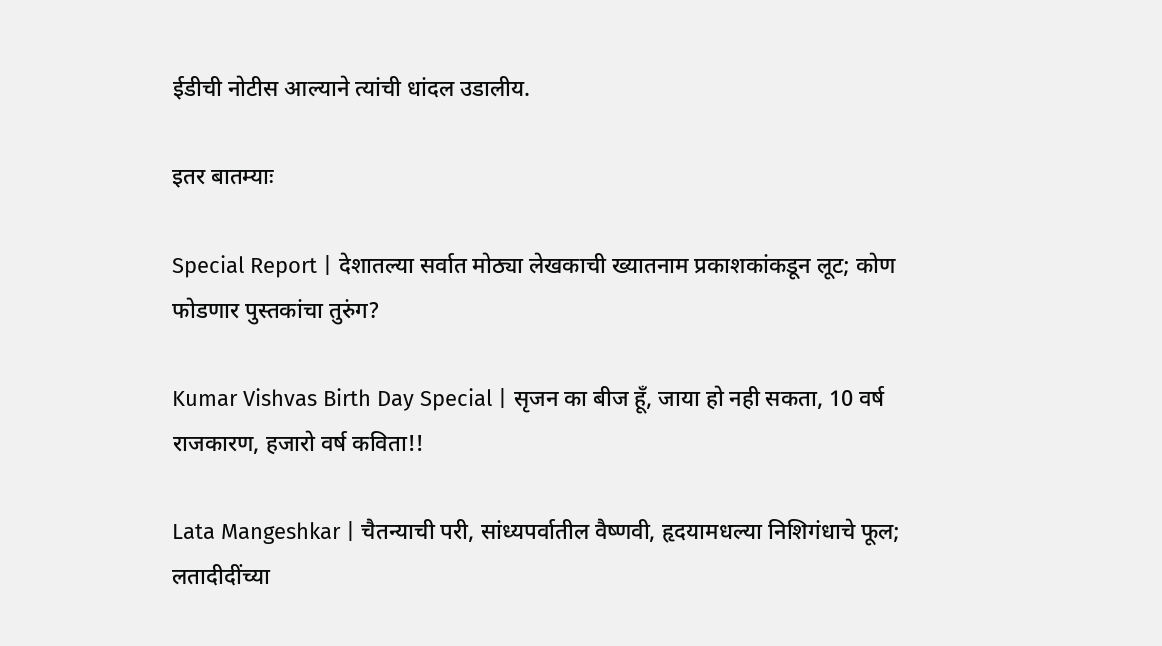ईडीची नोटीस आल्याने त्यांची धांदल उडालीय.

इतर बातम्याः

Special Report | देशातल्या सर्वात मोठ्या लेखकाची ख्यातनाम प्रकाशकांकडून लूट; कोण फोडणार पुस्तकांचा तुरुंग?

Kumar Vishvas Birth Day Special | सृजन का बीज हूँ, जाया हो नही सकता, 10 वर्ष राजकारण, हजारो वर्ष कविता!!

Lata Mangeshkar | चैतन्याची परी, सांध्यपर्वातील वैष्णवी, हृदयामधल्या निशिगंधाचे फूल; लतादीदींच्या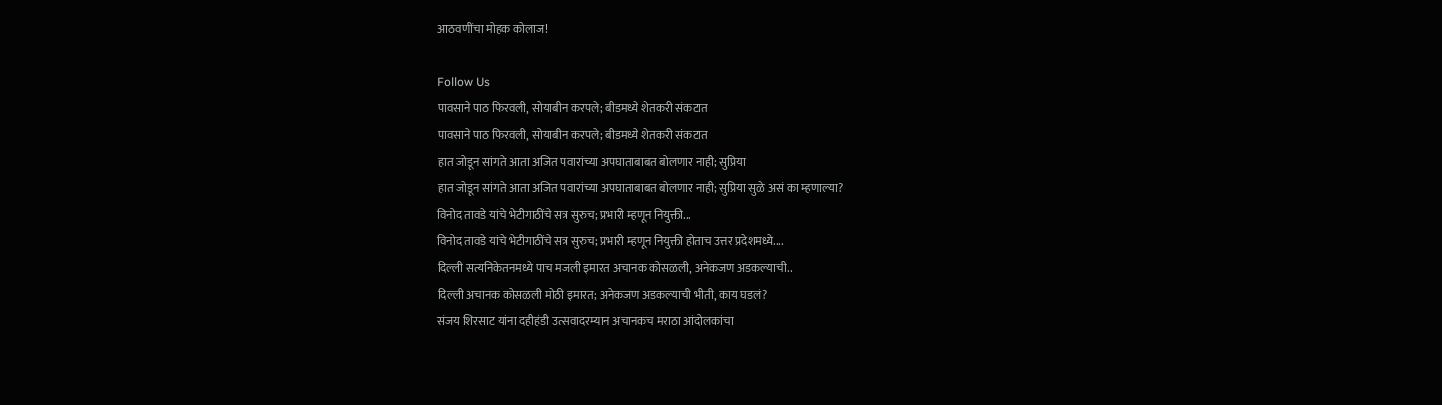आठवणींचा मोहक कोलाज!

Follow Us
पावसाने पाठ फिरवली, सोयाबीन करपले; बीडमध्ये शेतकरी संकटात
पावसाने पाठ फिरवली, सोयाबीन करपले; बीडमध्ये शेतकरी संकटात
हात जोडून सांगते आता अजित पवारांच्या अपघाताबाबत बोलणार नाही; सुप्रिया
हात जोडून सांगते आता अजित पवारांच्या अपघाताबाबत बोलणार नाही; सुप्रिया सुळे असं का म्हणाल्या?
विनोद तावडे यांचे भेटीगाठींचे सत्र सुरुच; प्रभारी म्हणून नियुक्ती...
विनोद तावडे यांचे भेटीगाठींचे सत्र सुरुच; प्रभारी म्हणून नियुक्ती होताच उत्तर प्रदेशमध्ये....
दिल्ली सत्यनिकेतनमध्ये पाच मजली इमारत अचानक कोसळली, अनेकजण अडकल्याची..
दिल्ली अचानक कोसळली मोठी इमारत; अनेकजण अडकल्याची भीती, काय घडलं?
संजय शिरसाट यांना दहीहंडी उत्सवादरम्यान अचानकच मराठा आंदोलकांचा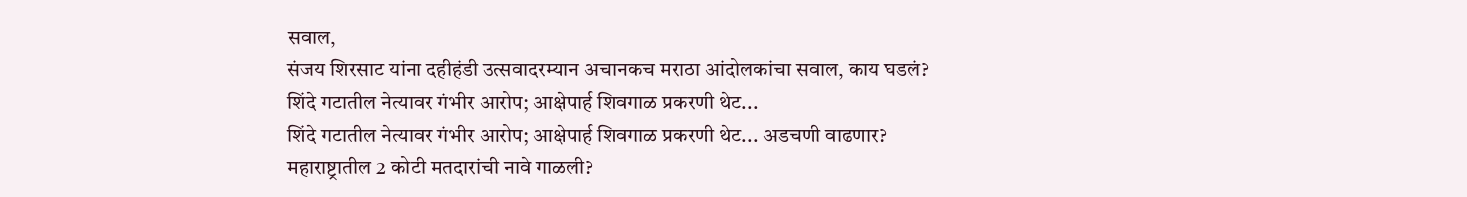सवाल,
संजय शिरसाट यांना दहीहंडी उत्सवादरम्यान अचानकच मराठा आंदोलकांचा सवाल, काय घडलं?
शिंदे गटातील नेत्यावर गंभीर आरोप; आक्षेपार्ह शिवगाळ प्रकरणी थेट...
शिंदे गटातील नेत्यावर गंभीर आरोप; आक्षेपार्ह शिवगाळ प्रकरणी थेट... अडचणी वाढणार?
महाराष्ट्रातील 2 कोटी मतदारांची नावे गाळली?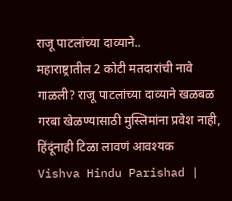राजू पाटलांच्या दाव्याने..
महाराष्ट्रातील 2 कोटी मतदारांची नावे गाळली? राजू पाटलांच्या दाव्याने खळबळ
गरबा खेळण्यासाठी मुस्लिमांना प्रवेश नाही, हिंदूंनाही टिळा लावणं आवश्यक
Vishva Hindu Parishad |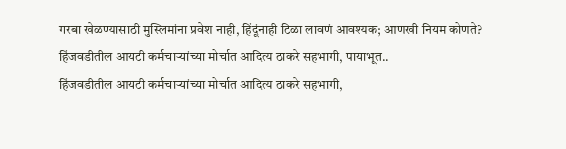गरबा खेळण्यासाठी मुस्लिमांना प्रवेश नाही, हिंदूंनाही टिळा लावणं आवश्यक; आणखी नियम कोणते?
हिंजवडीतील आयटी कर्मचाऱ्यांच्या मोर्चात आदित्य ठाकरे सहभागी, पायाभूत..
हिंजवडीतील आयटी कर्मचाऱ्यांच्या मोर्चात आदित्य ठाकरे सहभागी,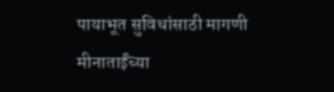पायाभूत सुविधांसाठी मागणी
मीनाताईंच्या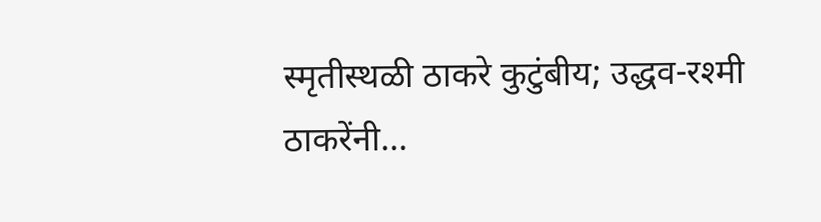स्मृतीस्थळी ठाकरे कुटुंबीय; उद्धव-रश्मी ठाकरेंनी...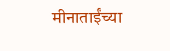मीनाताईंच्या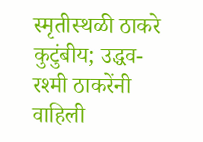स्मृतीस्थळी ठाकरे कुटुंबीय; उद्धव-रश्मी ठाकरेंनी वाहिली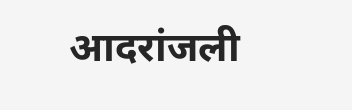आदरांजली